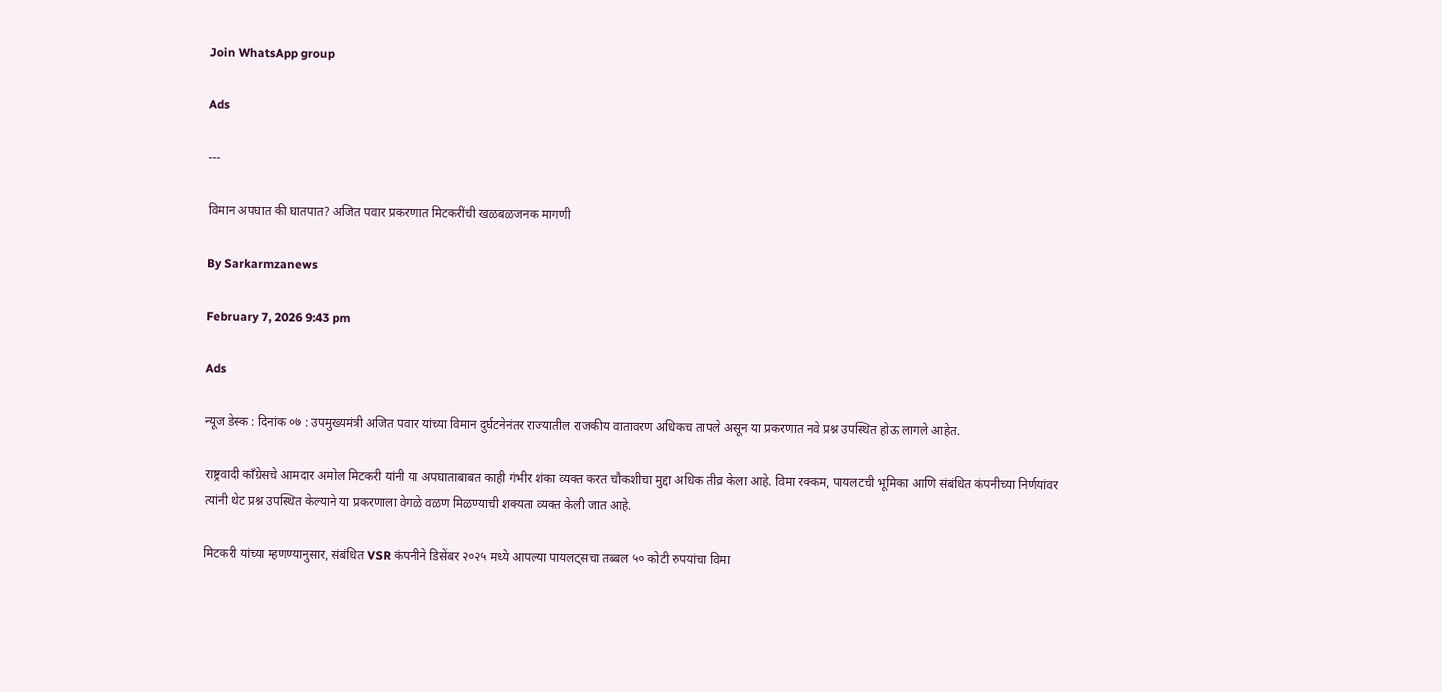Join WhatsApp group

Ads

---

विमान अपघात की घातपात? अजित पवार प्रकरणात मिटकरींची खळबळजनक मागणी

By Sarkarmzanews

February 7, 2026 9:43 pm

Ads

न्यूज डेस्क : दिनांक ०७ : उपमुख्यमंत्री अजित पवार यांच्या विमान दुर्घटनेनंतर राज्यातील राजकीय वातावरण अधिकच तापले असून या प्रकरणात नवे प्रश्न उपस्थित होऊ लागले आहेत.

राष्ट्रवादी काँग्रेसचे आमदार अमोल मिटकरी यांनी या अपघाताबाबत काही गंभीर शंका व्यक्त करत चौकशीचा मुद्दा अधिक तीव्र केला आहे. विमा रक्कम, पायलटची भूमिका आणि संबंधित कंपनीच्या निर्णयांवर त्यांनी थेट प्रश्न उपस्थित केल्याने या प्रकरणाला वेगळे वळण मिळण्याची शक्यता व्यक्त केली जात आहे.

मिटकरी यांच्या म्हणण्यानुसार, संबंधित VSR कंपनीने डिसेंबर २०२५ मध्ये आपल्या पायलट्सचा तब्बल ५० कोटी रुपयांचा विमा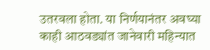उतरवला होता. या निर्णयानंतर अवघ्या काही आठवड्यांत जानेवारी महिन्यात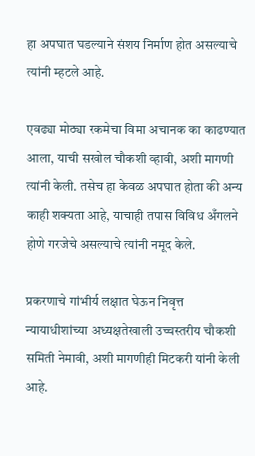हा अपघात घडल्याने संशय निर्माण होत असल्याचे त्यांनी म्हटले आहे.

एवढ्या मोठ्या रकमेचा विमा अचानक का काढण्यात आला, याची सखोल चौकशी व्हावी, अशी मागणी त्यांनी केली. तसेच हा केवळ अपघात होता की अन्य काही शक्यता आहे, याचाही तपास विविध अँगलने होणे गरजेचे असल्याचे त्यांनी नमूद केले.

प्रकरणाचे गांभीर्य लक्षात घेऊन निवृत्त न्यायाधीशांच्या अध्यक्षतेखाली उच्चस्तरीय चौकशी समिती नेमावी, अशी मागणीही मिटकरी यांनी केली आहे.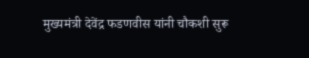मुख्यमंत्री देवेंद्र फडणवीस यांनी चौकशी सुरू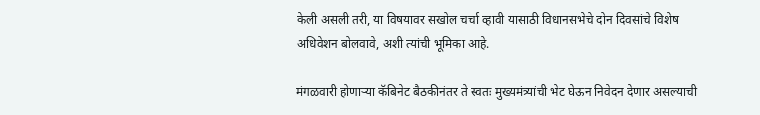केली असली तरी, या विषयावर सखोल चर्चा व्हावी यासाठी विधानसभेचे दोन दिवसांचे विशेष अधिवेशन बोलवावे, अशी त्यांची भूमिका आहे.

मंगळवारी होणाऱ्या कॅबिनेट बैठकीनंतर ते स्वतः मुख्यमंत्र्यांची भेट घेऊन निवेदन देणार असल्याची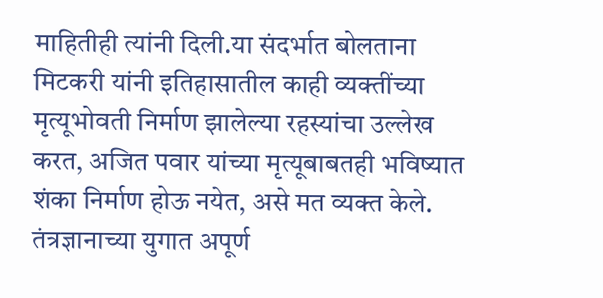माहितीही त्यांनी दिली.या संदर्भात बोलताना मिटकरी यांनी इतिहासातील काही व्यक्तींच्या मृत्यूभोवती निर्माण झालेल्या रहस्यांचा उल्लेख करत, अजित पवार यांच्या मृत्यूबाबतही भविष्यात शंका निर्माण होऊ नयेत, असे मत व्यक्त केले. तंत्रज्ञानाच्या युगात अपूर्ण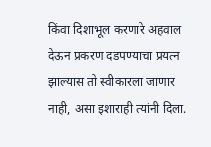किंवा दिशाभूल करणारे अहवाल देऊन प्रकरण दडपण्याचा प्रयत्न झाल्यास तो स्वीकारला जाणार नाही, असा इशाराही त्यांनी दिला.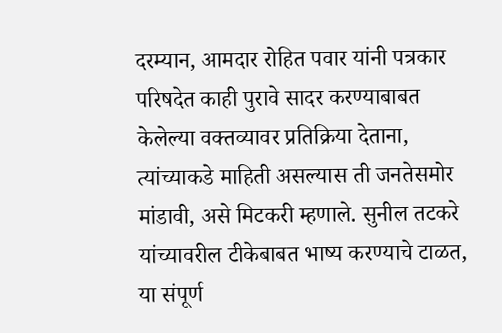दरम्यान, आमदार रोहित पवार यांनी पत्रकार परिषदेत काही पुरावे सादर करण्याबाबत केलेल्या वक्तव्यावर प्रतिक्रिया देताना, त्यांच्याकडे माहिती असल्यास ती जनतेसमोर मांडावी, असे मिटकरी म्हणाले. सुनील तटकरे यांच्यावरील टीकेबाबत भाष्य करण्याचे टाळत, या संपूर्ण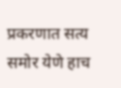प्रकरणात सत्य समोर येणे हाच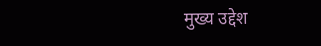मुख्य उद्देश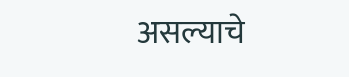असल्याचे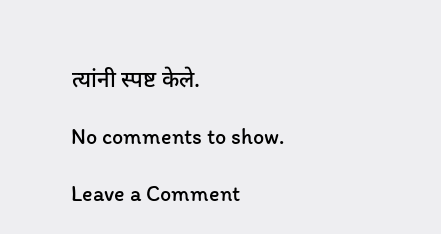त्यांनी स्पष्ट केले.

No comments to show.

Leave a Comment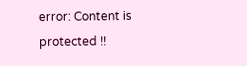error: Content is protected !!